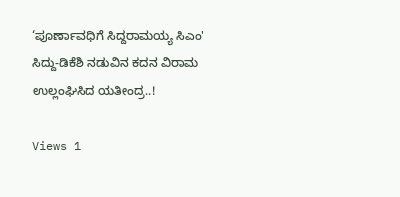‘ಪೂರ್ಣಾವಧಿಗೆ ಸಿದ್ದರಾಮಯ್ಯ ಸಿಎಂ' ಸಿದ್ದು-ಡಿಕೆಶಿ ನಡುವಿನ ಕದನ ವಿರಾಮ ಉಲ್ಲಂಘಿಸಿದ ಯತೀಂದ್ರ..!

Views 1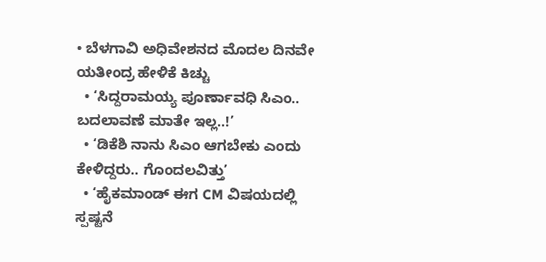• ಬೆಳಗಾವಿ ಅಧಿವೇಶನದ ಮೊದಲ ದಿನವೇ ಯತೀಂದ್ರ ಹೇಳಿಕೆ ಕಿಚ್ಚು
  • ‘ಸಿದ್ದರಾಮಯ್ಯ ಪೂರ್ಣಾವಧಿ ಸಿಎಂ.. ಬದಲಾವಣೆ ಮಾತೇ ಇಲ್ಲ..!’
  • ‘ಡಿಕೆಶಿ ನಾನು ಸಿಎಂ ಆಗಬೇಕು ಎಂದು ಕೇಳಿದ್ದರು.. ಗೊಂದಲವಿತ್ತು’
  • ‘ಹೈಕಮಾಂಡ್ ಈಗ CM ವಿಷಯದಲ್ಲಿ ಸ್ಪಷ್ಟನೆ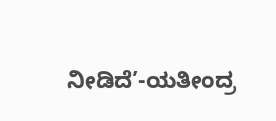ನೀಡಿದೆ’-ಯತೀಂದ್ರ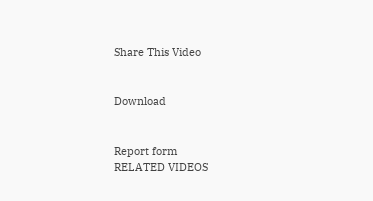Share This Video


Download


Report form
RELATED VIDEOS